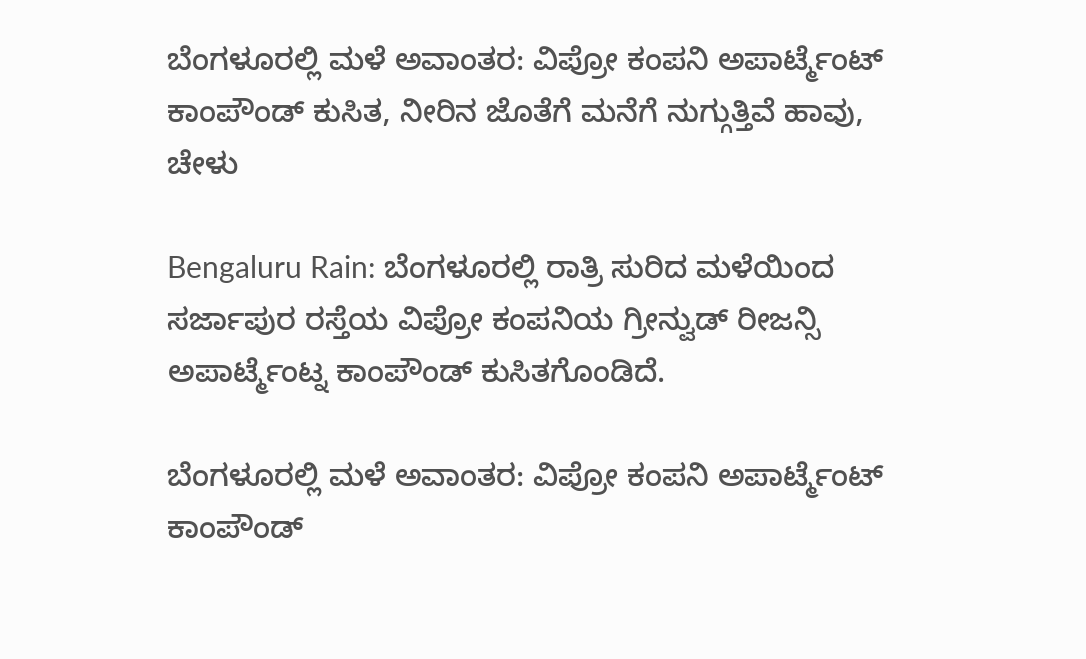ಬೆಂಗಳೂರಲ್ಲಿ ಮಳೆ ಅವಾಂತರ: ವಿಪ್ರೋ ಕಂಪನಿ ಅಪಾರ್ಟ್ಮೆಂಟ್ ಕಾಂಪೌಂಡ್ ಕುಸಿತ, ನೀರಿನ ಜೊತೆಗೆ ಮನೆಗೆ ನುಗ್ಗುತ್ತಿವೆ ಹಾವು, ಚೇಳು

Bengaluru Rain: ಬೆಂಗಳೂರಲ್ಲಿ ರಾತ್ರಿ ಸುರಿದ ಮಳೆಯಿಂದ ಸರ್ಜಾಪುರ ರಸ್ತೆಯ ವಿಪ್ರೋ ಕಂಪನಿಯ ಗ್ರೀನ್ವುಡ್ ರೀಜನ್ಸಿ ಅಪಾರ್ಟ್ಮೆಂಟ್ನ ಕಾಂಪೌಂಡ್ ಕುಸಿತಗೊಂಡಿದೆ.

ಬೆಂಗಳೂರಲ್ಲಿ ಮಳೆ ಅವಾಂತರ: ವಿಪ್ರೋ ಕಂಪನಿ ಅಪಾರ್ಟ್ಮೆಂಟ್ ಕಾಂಪೌಂಡ್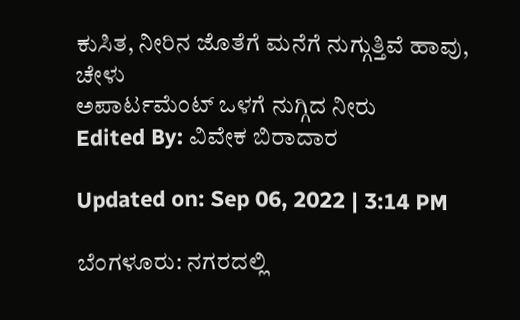ಕುಸಿತ, ನೀರಿನ ಜೊತೆಗೆ ಮನೆಗೆ ನುಗ್ಗುತ್ತಿವೆ ಹಾವು, ಚೇಳು
ಅಪಾರ್ಟಮೆಂಟ್ ಒಳಗೆ ನುಗ್ಗಿದ ನೀರು
Edited By: ವಿವೇಕ ಬಿರಾದಾರ

Updated on: Sep 06, 2022 | 3:14 PM

ಬೆಂಗಳೂರು: ನಗರದಲ್ಲಿ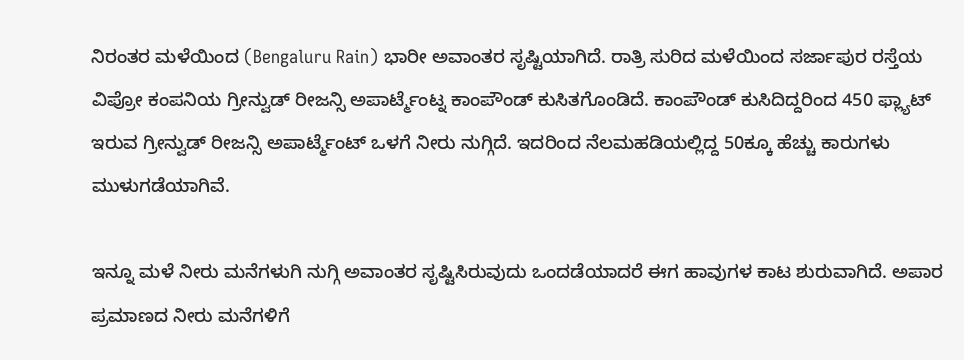ನಿರಂತರ ಮಳೆಯಿಂದ (Bengaluru Rain) ಭಾರೀ ಅವಾಂತರ ಸೃಷ್ಟಿಯಾಗಿದೆ. ರಾತ್ರಿ ಸುರಿದ ಮಳೆಯಿಂದ ಸರ್ಜಾಪುರ ರಸ್ತೆಯ ವಿಪ್ರೋ ಕಂಪನಿಯ ಗ್ರೀನ್ವುಡ್ ರೀಜನ್ಸಿ ಅಪಾರ್ಟ್ಮೆಂಟ್ನ ಕಾಂಪೌಂಡ್ ಕುಸಿತಗೊಂಡಿದೆ. ಕಾಂಪೌಂಡ್ ಕುಸಿದಿದ್ದರಿಂದ 450 ಫ್ಲ್ಯಾಟ್ ಇರುವ ಗ್ರೀನ್ವುಡ್ ರೀಜನ್ಸಿ ಅಪಾರ್ಟ್ಮೆಂಟ್ ಒಳಗೆ ನೀರು ನುಗ್ಗಿದೆ. ಇದರಿಂದ ನೆಲಮಹಡಿಯಲ್ಲಿದ್ದ 50ಕ್ಕೂ ಹೆಚ್ಚು ಕಾರುಗಳು ಮುಳುಗಡೆಯಾಗಿವೆ.

ಇನ್ನೂ ಮಳೆ ನೀರು ಮನೆಗಳುಗಿ ನುಗ್ಗಿ ಅವಾಂತರ ಸೃಷ್ಟಿಸಿರುವುದು ಒಂದಡೆಯಾದರೆ ಈಗ ಹಾವುಗಳ ಕಾಟ ಶುರುವಾಗಿದೆ. ಅಪಾರ ಪ್ರಮಾಣದ ನೀರು ಮನೆಗಳಿಗೆ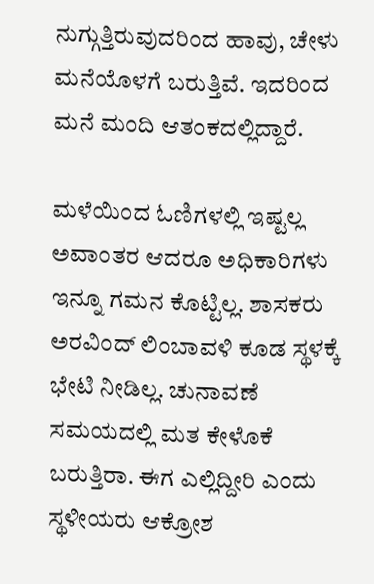ನುಗ್ಗುತ್ತಿರುವುದರಿಂದ ಹಾವು, ಚೇಳು ಮನೆಯೊಳಗೆ ಬರುತ್ತಿವೆ. ಇದರಿಂದ ಮನೆ ಮಂದಿ ಆತಂಕದಲ್ಲಿದ್ದಾರೆ.

ಮಳೆಯಿಂದ ಓಣಿಗಳಲ್ಲಿ ಇಷ್ಟಲ್ಲ ಅವಾಂತರ ಆದರೂ ಅಧಿಕಾರಿಗಳು ಇನ್ನೂ ಗಮನ ಕೊಟ್ಟಿಲ್ಲ. ಶಾಸಕರು ಅರವಿಂದ್ ಲಿಂಬಾವಳಿ ಕೂಡ ಸ್ಥಳಕ್ಕೆ ಭೇಟಿ ನೀಡಿಲ್ಲ. ಚುನಾವಣೆ ಸಮಯದಲ್ಲಿ ಮತ ಕೇಳೊಕೆ ಬರುತ್ತಿರಾ. ಈಗ ಎಲ್ಲಿದ್ದೀರಿ ಎಂದು ಸ್ಥಳೀಯರು ಆಕ್ರೋಶ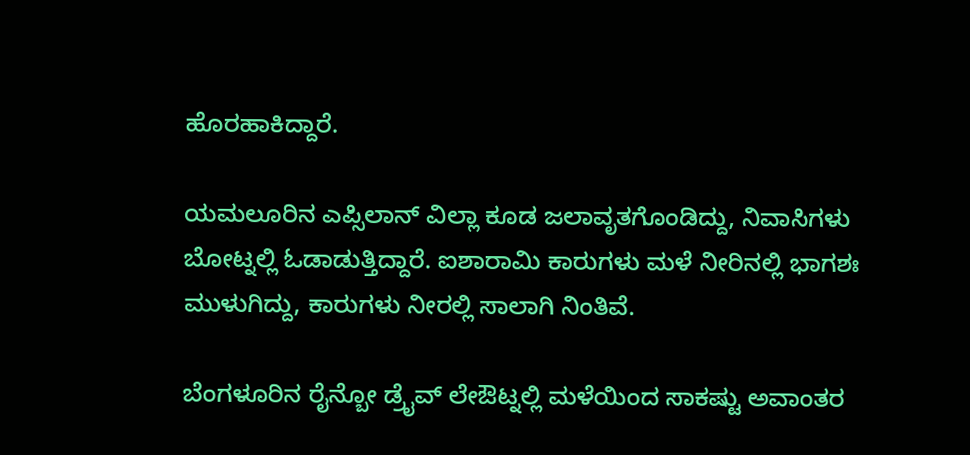ಹೊರಹಾಕಿದ್ದಾರೆ.

ಯಮಲೂರಿನ ಎಪ್ಸಿಲಾನ್ ವಿಲ್ಲಾ ಕೂಡ ಜಲಾವೃತಗೊಂಡಿದ್ದು, ನಿವಾಸಿಗಳು ಬೋಟ್ನಲ್ಲಿ ಓಡಾಡುತ್ತಿದ್ದಾರೆ. ಐಶಾರಾಮಿ ಕಾರುಗಳು ಮಳೆ ನೀರಿನಲ್ಲಿ ಭಾಗಶಃ ಮುಳುಗಿದ್ದು, ಕಾರುಗಳು ನೀರಲ್ಲಿ ಸಾಲಾಗಿ ನಿಂತಿವೆ.

ಬೆಂಗಳೂರಿನ ರೈನ್ಬೋ ಡ್ರೈವ್ ಲೇಔಟ್ನಲ್ಲಿ ಮಳೆಯಿಂದ ಸಾಕಷ್ಟು ಅವಾಂತರ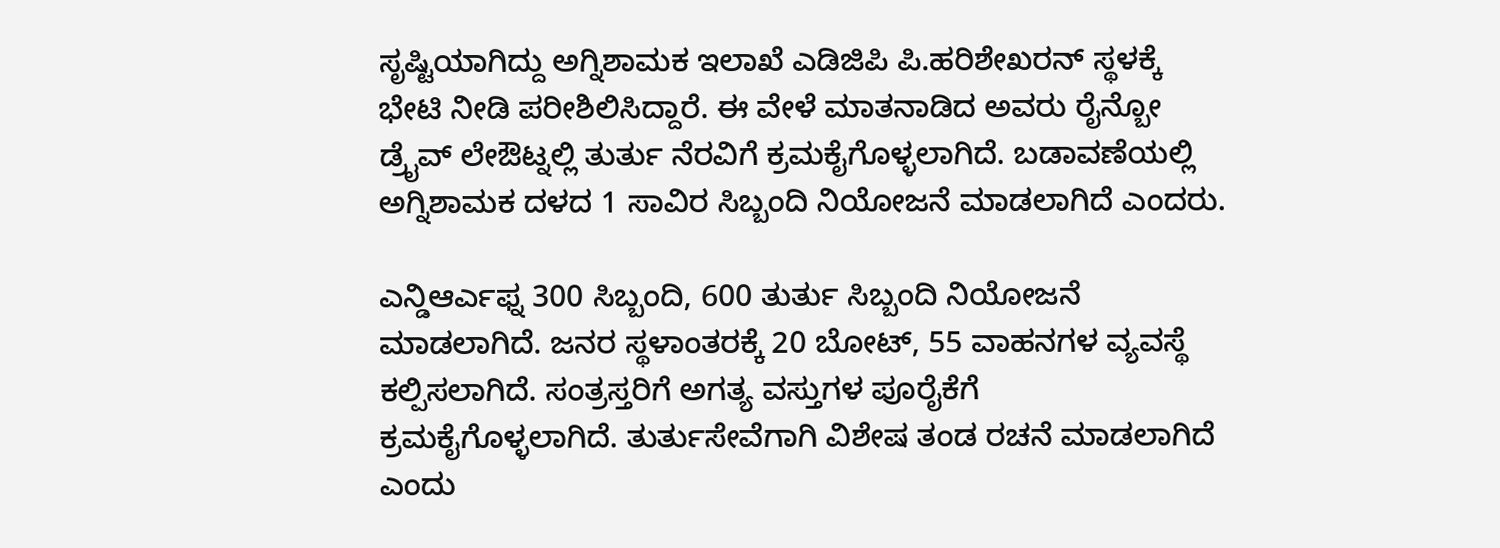ಸೃಷ್ಟಿಯಾಗಿದ್ದು ಅಗ್ನಿಶಾಮಕ ಇಲಾಖೆ ಎಡಿಜಿಪಿ ಪಿ.ಹರಿಶೇಖರನ್ ಸ್ಥಳಕ್ಕೆ ಭೇಟಿ ನೀಡಿ ಪರೀಶಿಲಿಸಿದ್ದಾರೆ. ಈ ವೇಳೆ ಮಾತನಾಡಿದ ಅವರು ರೈನ್ಬೋ ಡ್ರೈವ್ ಲೇಔಟ್ನಲ್ಲಿ ತುರ್ತು ನೆರವಿಗೆ ಕ್ರಮಕೈಗೊಳ್ಳಲಾಗಿದೆ. ಬಡಾವಣೆಯಲ್ಲಿ ಅಗ್ನಿಶಾಮಕ ದಳದ 1 ಸಾವಿರ ಸಿಬ್ಬಂದಿ ನಿಯೋಜನೆ ಮಾಡಲಾಗಿದೆ ಎಂದರು.

ಎನ್ಡಿಆರ್ಎಫ್ನ 300 ಸಿಬ್ಬಂದಿ, 600 ತುರ್ತು ಸಿಬ್ಬಂದಿ ನಿಯೋಜನೆ ಮಾಡಲಾಗಿದೆ. ಜನರ ಸ್ಥಳಾಂತರಕ್ಕೆ 20 ಬೋಟ್, 55 ವಾಹನಗಳ ವ್ಯವಸ್ಥೆ ಕಲ್ಪಿಸಲಾಗಿದೆ. ಸಂತ್ರಸ್ತರಿಗೆ ಅಗತ್ಯ ವಸ್ತುಗಳ ಪೂರೈಕೆಗೆ ಕ್ರಮಕೈಗೊಳ್ಳಲಾಗಿದೆ. ತುರ್ತುಸೇವೆಗಾಗಿ ವಿಶೇಷ ತಂಡ ರಚನೆ ಮಾಡಲಾಗಿದೆ ಎಂದು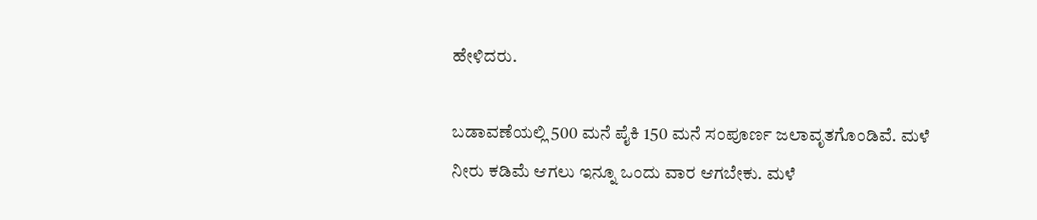ಹೇಳಿದರು.

ಬಡಾವಣೆಯಲ್ಲಿ 500 ಮನೆ ಪೈಕಿ 150 ಮನೆ ಸಂಪೂರ್ಣ ಜಲಾವೃತಗೊಂಡಿವೆ. ಮಳೆ ನೀರು ಕಡಿಮೆ ಆಗಲು ಇನ್ನೂ ಒಂದು ವಾರ ಆಗಬೇಕು. ಮಳೆ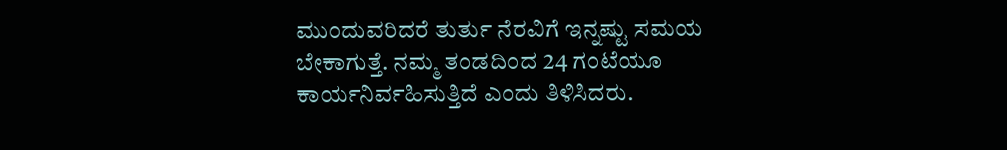ಮುಂದುವರಿದರೆ ತುರ್ತು ನೆರವಿಗೆ ಇನ್ನಷ್ಟು ಸಮಯ ಬೇಕಾಗುತ್ತೆ. ನಮ್ಮ ತಂಡದಿಂದ 24 ಗಂಟೆಯೂ ಕಾರ್ಯನಿರ್ವಹಿಸುತ್ತಿದೆ ಎಂದು ತಿಳಿಸಿದರು.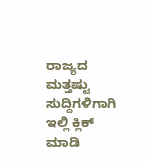ರಾಜ್ಯದ ಮತ್ತಷ್ಟು ಸುದ್ದಿಗಳಿಗಾಗಿ ಇಲ್ಲಿ ಕ್ಲಿಕ್ ಮಾಡಿ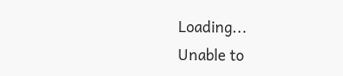Loading...
Unable to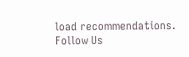load recommendations.
Follow Us